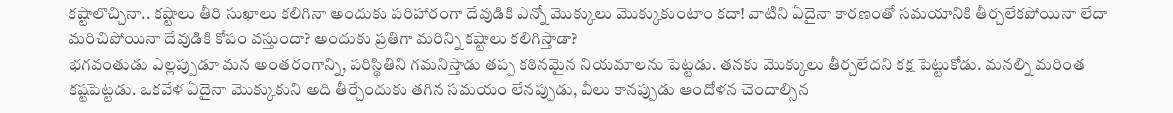కష్టాలొచ్చినా.. కష్టాలు తీరి సుఖాలు కలిగినా అందుకు పరిహారంగా దేవుడికి ఎన్నో మొక్కులు మొక్కుకుంటాం కదా! వాటిని ఏదైనా కారణంతో సమయానికి తీర్చలేకపోయినా లేదా మరిచిపోయినా దేవుడికి కోపం వస్తుందా? అందుకు ప్రతిగా మరిన్ని కష్టాలు కలిగిస్తాడా?
భగవంతుడు ఎల్లప్పుడూ మన అంతరంగాన్ని, పరిస్థితిని గమనిస్తాడు తప్ప కఠినమైన నియమాలను పెట్టడు. తనకు మొక్కులు తీర్చలేదని కక్ష పెట్టుకోడు. మనల్ని మరింత కష్టపెట్టడు. ఒకవేళ ఏదైనా మొక్కుకుని అది తీర్చేందుకు తగిన సమయం లేనప్పుడు, వీలు కానప్పుడు ఆందోళన చెందాల్సిన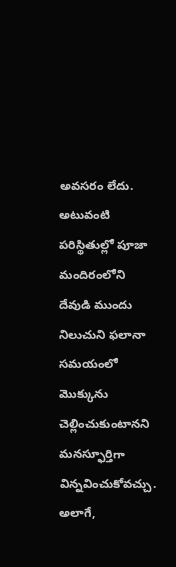అవసరం లేదు. అటువంటి పరిస్థితుల్లో పూజా మందిరంలోని దేవుడి ముందు నిలుచుని ఫలానా సమయంలో మొక్కును చెల్లించుకుంటానని మనస్ఫూర్తిగా విన్నవించుకోవచ్చు. అలాగే,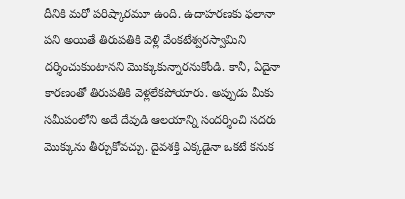దీనికి మరో పరిష్కారమూ ఉంది. ఉదాహరణకు ఫలానా పని అయితే తిరుపతికి వెళ్లి వేంకటేశ్వరస్వామిని దర్శించుకుంటానని మొక్కుకున్నారనుకోండి. కానీ, ఏదైనా కారణంతో తిరుపతికి వెళ్లలేకపోయారు. అప్పుడు మీకు సమీపంలోని అదే దేవుడి ఆలయాన్ని సందర్శించి సదరు మొక్కును తీర్చుకోవచ్చు. దైవశక్తి ఎక్కడైనా ఒకటే కనుక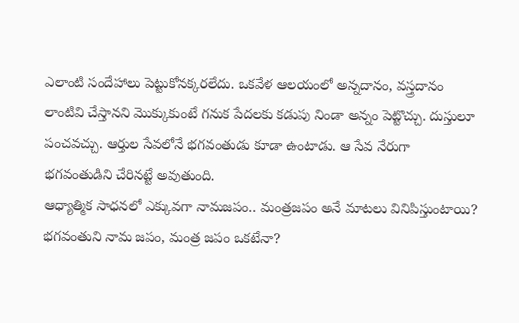ఎలాంటి సందేహాలు పెట్టుకోనక్కరలేదు. ఒకవేళ ఆలయంలో అన్నదానం, వస్త్రదానం లాంటివి చేస్తానని మొక్కుకుంటే గనుక పేదలకు కడుపు నిండా అన్నం పెట్టొచ్చు. దుస్తులూ పంచవచ్చు. ఆర్తుల సేవలోనే భగవంతుడు కూడా ఉంటాడు. ఆ సేవ నేరుగా భగవంతుడిని చేరినట్టే అవుతుంది.
ఆధ్యాత్మిక సాధనలో ఎక్కువగా నామజపం.. మంత్రజపం అనే మాటలు వినిపిస్తుంటాయి? భగవంతుని నామ జపం, మంత్ర జపం ఒకటేనా?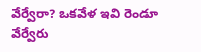వేర్వేరా? ఒకవేళ ఇవి రెండూ వేర్వేరు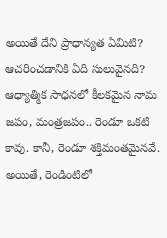అయితే దేని ప్రాధాన్యత ఏమిటి? ఆచరించడానికి ఏది సులువైనది?
ఆధ్యాత్మిక సాధనలో కీలకమైన నామ జపం, మంత్రజపం.. రెండూ ఒకటి కావు. కానీ, రెండూ శక్తిమంతమైనవే. అయితే, రెండింటిలో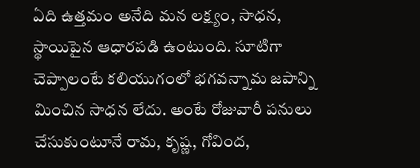ఏది ఉత్తమం అనేది మన లక్ష్యం, సాధన, స్థాయిపైన ఆధారపడి ఉంటుంది. సూటిగా చెప్పాలంటే కలియుగంలో భగవన్నామ జపాన్ని మించిన సాధన లేదు. అంటే రోజువారీ పనులు చేసుకుంటూనే రామ, కృష్ణ, గోవింద,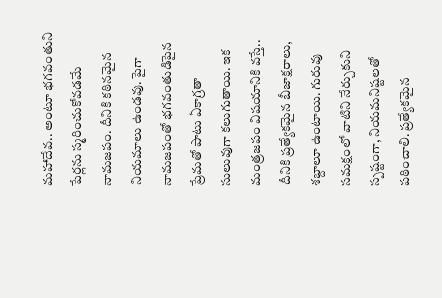మహాదేవ.. అంటూ భగవంతుని పేర్లను స్మరించుకోవడమే నామజపం. దీనికి కఠినమైన నియమాలు ఉండవు. పైగా నామజపంతో భగవంతుడిపైన ప్రేమతో పాటు ఏకాగ్రతా సులువుగా కలుగుతాయి. ఇక మంత్రజపం విషయానికి వస్తే.. దీనికి ప్రత్యేకమైన బీజాక్షరాలు, శబ్దాలూ ఉంటాయి. గురువు సమక్షంలో వాటిని నేర్చుకుని స్పష్టంగా, నియమనిష్టలతో పఠించాలి. ప్రత్యేకమైన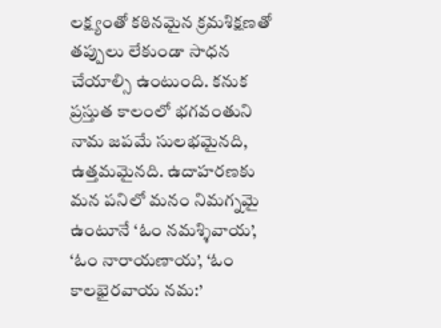లక్ష్యంతో కఠినమైన క్రమశిక్షణతో తప్పులు లేకుండా సాధన చేయాల్సి ఉంటుంది. కనుక ప్రస్తుత కాలంలో భగవంతుని నామ జపమే సులభమైనది, ఉత్తమమైనది. ఉదాహరణకు మన పనిలో మనం నిమగ్నమై ఉంటూనే ‘ఓం నమశ్శివాయ’, ‘ఓం నారాయణాయ’, ‘ఓం కాలభైరవాయ నమ:’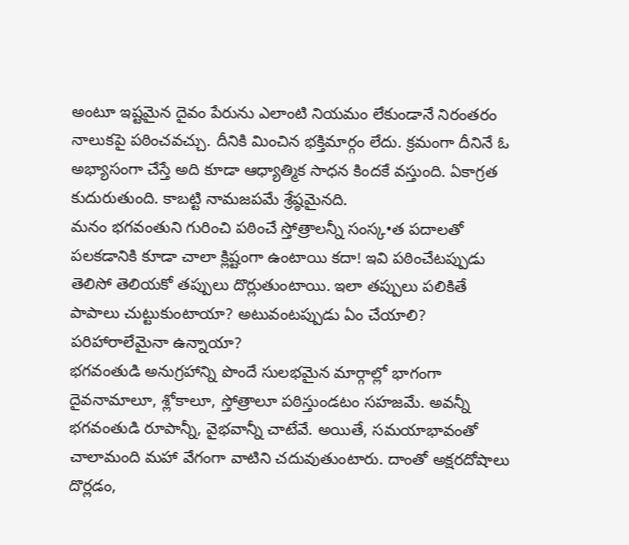అంటూ ఇష్టమైన దైవం పేరును ఎలాంటి నియమం లేకుండానే నిరంతరం నాలుకపై పఠించవచ్చు. దీనికి మించిన భక్తిమార్గం లేదు. క్రమంగా దీనినే ఓ అభ్యాసంగా చేస్తే అది కూడా ఆధ్యాత్మిక సాధన కిందకే వస్తుంది. ఏకాగ్రత కుదురుతుంది. కాబట్టి నామజపమే శ్రేష్ఠమైనది.
మనం భగవంతుని గురించి పఠించే స్తోత్రాలన్నీ సంస్క•త పదాలతో పలకడానికి కూడా చాలా క్లిష్టంగా ఉంటాయి కదా! ఇవి పఠించేటప్పుడు తెలిసో తెలియకో తప్పులు దొర్లుతుంటాయి. ఇలా తప్పులు పలికితే పాపాలు చుట్టుకుంటాయా? అటువంటప్పుడు ఏం చేయాలి? పరిహారాలేమైనా ఉన్నాయా?
భగవంతుడి అనుగ్రహాన్ని పొందే సులభమైన మార్గాల్లో భాగంగా దైవనామాలూ, శ్లోకాలూ, స్తోత్రాలూ పఠిస్తుండటం సహజమే. అవన్నీ భగవంతుడి రూపాన్నీ, వైభవాన్నీ చాటేవే. అయితే, సమయాభావంతో చాలామంది మహా వేగంగా వాటిని చదువుతుంటారు. దాంతో అక్షరదోషాలు దొర్లడం,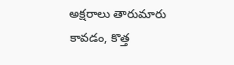అక్షరాలు తారుమారు కావడం, కొత్త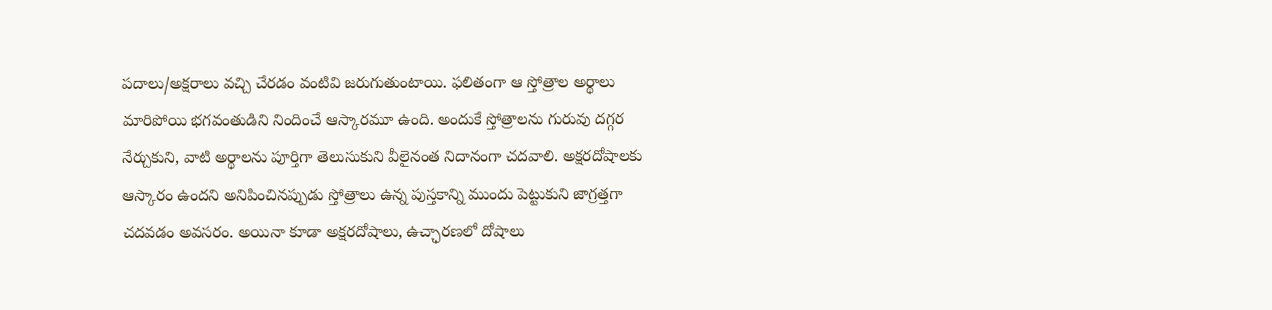పదాలు/అక్షరాలు వచ్చి చేరడం వంటివి జరుగుతుంటాయి. ఫలితంగా ఆ స్తోత్రాల అర్థాలు మారిపోయి భగవంతుడిని నిందించే ఆస్కారమూ ఉంది. అందుకే స్తోత్రాలను గురువు దగ్గర నేర్చుకుని, వాటి అర్థాలను పూర్తిగా తెలుసుకుని వీలైనంత నిదానంగా చదవాలి. అక్షరదోషాలకు ఆస్కారం ఉందని అనిపించినప్పుడు స్తోత్రాలు ఉన్న పుస్తకాన్ని ముందు పెట్టుకుని జాగ్రత్తగా చదవడం అవసరం. అయినా కూడా అక్షరదోషాలు, ఉచ్ఛారణలో దోషాలు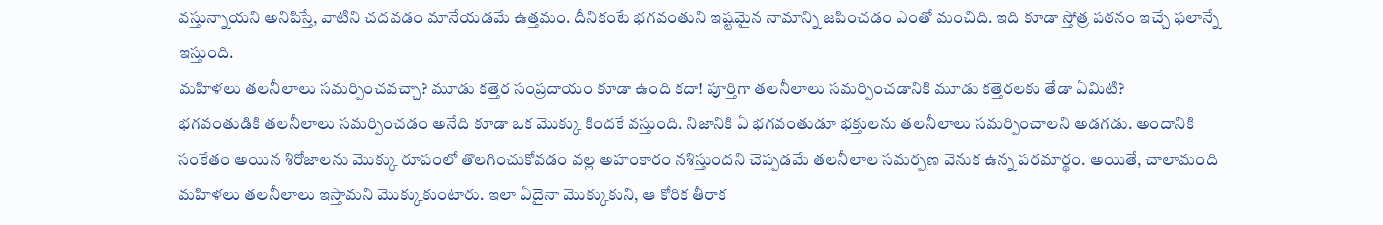వస్తున్నాయని అనిపిస్తే, వాటిని చదవడం మానేయడమే ఉత్తమం. దీనికంటే భగవంతుని ఇష్టమైన నామాన్ని జపించడం ఎంతో మంచిది. ఇది కూడా స్తోత్ర పఠనం ఇచ్చే ఫలాన్నే ఇస్తుంది.
మహిళలు తలనీలాలు సమర్పించవచ్చా? మూడు కత్తెర సంప్రదాయం కూడా ఉంది కదా! పూర్తిగా తలనీలాలు సమర్పించడానికి మూడు కత్తెరలకు తేడా ఏమిటి?
భగవంతుడికి తలనీలాలు సమర్పించడం అనేది కూడా ఒక మొక్కు కిందకే వస్తుంది. నిజానికి ఏ భగవంతుడూ భక్తులను తలనీలాలు సమర్పించాలని అడగడు. అందానికి సంకేతం అయిన శిరోజాలను మొక్కు రూపంలో తొలగించుకోవడం వల్ల అహంకారం నశిస్తుందని చెప్పడమే తలనీలాల సమర్పణ వెనుక ఉన్న పరమార్థం. అయితే, చాలామంది మహిళలు తలనీలాలు ఇస్తామని మొక్కుకుంటారు. ఇలా ఏదైనా మొక్కుకుని, ఆ కోరిక తీరాక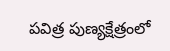పవిత్ర పుణ్యక్షేత్రంలో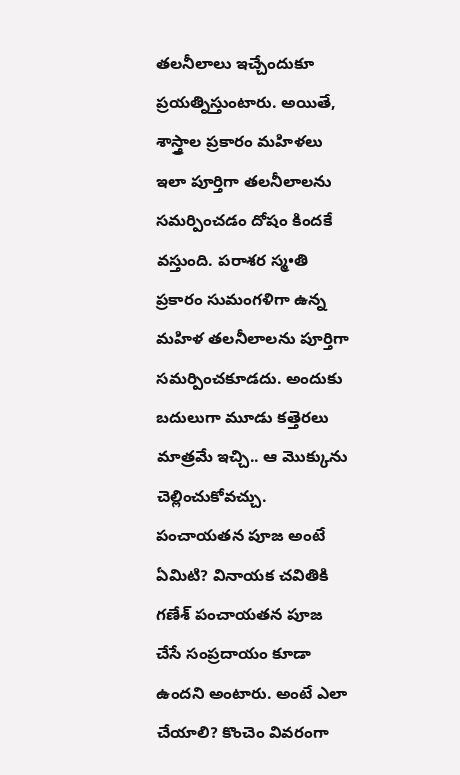తలనీలాలు ఇచ్చేందుకూ ప్రయత్నిస్తుంటారు. అయితే, శాస్త్రాల ప్రకారం మహిళలు ఇలా పూర్తిగా తలనీలాలను సమర్పించడం దోషం కిందకే వస్తుంది. పరాశర స్మ•తి ప్రకారం సుమంగళిగా ఉన్న మహిళ తలనీలాలను పూర్తిగా సమర్పించకూడదు. అందుకు బదులుగా మూడు కత్తెరలు మాత్రమే ఇచ్చి.. ఆ మొక్కును చెల్లించుకోవచ్చు.
పంచాయతన పూజ అంటే ఏమిటి? వినాయక చవితికి గణేశ్ పంచాయతన పూజ చేసే సంప్రదాయం కూడా ఉందని అంటారు. అంటే ఎలా చేయాలి? కొంచెం వివరంగా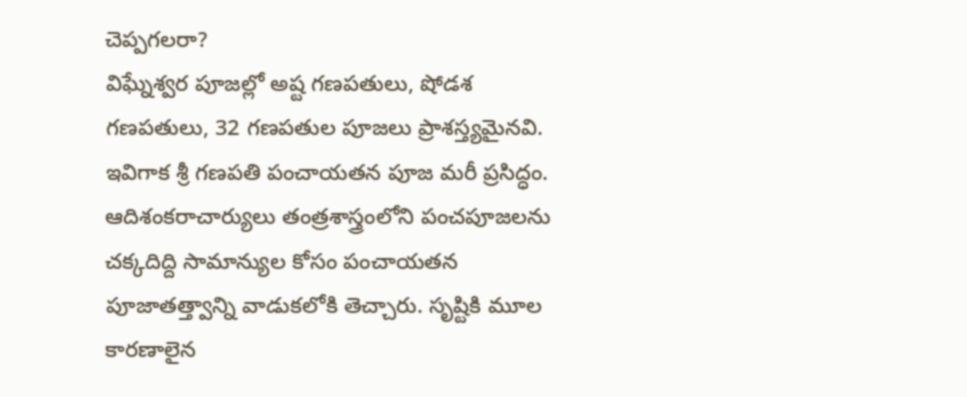చెప్పగలరా?
విఘ్నేశ్వర పూజల్లో అష్ట గణపతులు, షోడశ గణపతులు, 32 గణపతుల పూజలు ప్రాశస్త్యమైనవి. ఇవిగాక శ్రీ గణపతి పంచాయతన పూజ మరీ ప్రసిద్ధం. ఆదిశంకరాచార్యులు తంత్రశాస్త్రంలోని పంచపూజలను చక్కదిద్ది సామాన్యుల కోసం పంచాయతన పూజాతత్త్వాన్ని వాడుకలోకి తెచ్చారు. సృష్టికి మూల కారణాలైన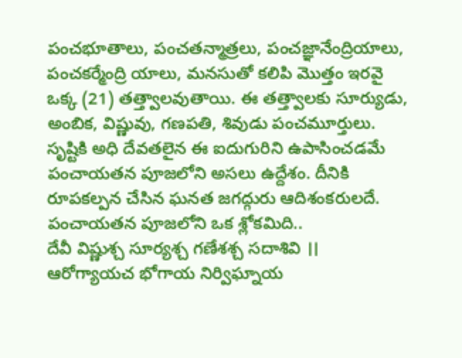పంచభూతాలు, పంచతన్మాత్రలు, పంచజ్ఞానేంద్రియాలు, పంచకర్మేంద్రి యాలు, మనసుతో కలిపి మొత్తం ఇరవై ఒక్క (21) తత్త్వాలవుతాయి. ఈ తత్త్వాలకు సూర్యుడు, అంబిక, విష్ణువు, గణపతి, శివుడు పంచమూర్తులు. సృష్టికి అధి దేవతలైన ఈ ఐదుగురిని ఉపాసించడమే పంచాయతన పూజలోని అసలు ఉద్దేశం. దీనికి రూపకల్పన చేసిన ఘనత జగద్గురు ఆదిశంకరులదే.
పంచాయతన పూజలోని ఒక శ్లోకమిది..
దేవీ విష్ణుశ్చ సూర్యశ్చ గణేశశ్చ సదాశివి ।।
ఆరోగ్యాయచ భోగాయ నిర్విఘ్నాయ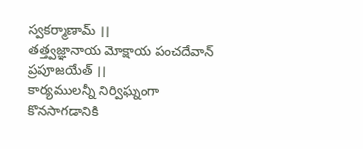స్వకర్మాణామ్ ।।
తత్త్వజ్ఞానాయ మోక్షాయ పంచదేవాన్ ప్రపూజయేత్ ।।
కార్యములన్నీ నిర్విఘ్నంగా కొనసాగడానికి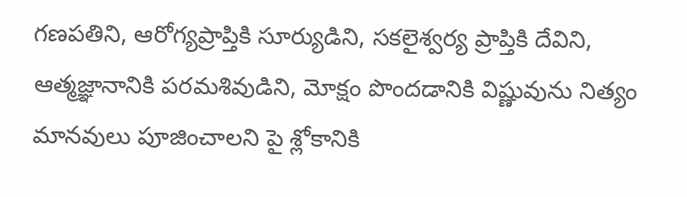గణపతిని, ఆరోగ్యప్రాప్తికి సూర్యుడిని, సకలైశ్వర్య ప్రాప్తికి దేవిని, ఆత్మజ్ఞానానికి పరమశివుడిని, మోక్షం పొందడానికి విష్ణువును నిత్యం మానవులు పూజించాలని పై శ్లోకానికి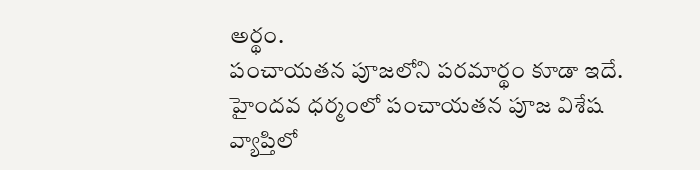అర్థం.
పంచాయతన పూజలోని పరమార్థం కూడా ఇదే. హైందవ ధర్మంలో పంచాయతన పూజ విశేష వ్యాప్తిలో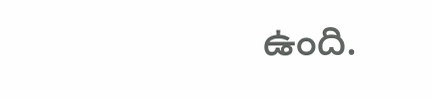ఉంది.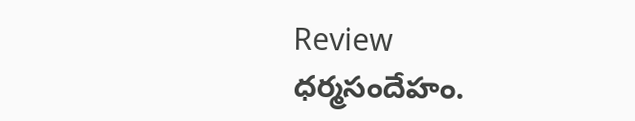Review ధర్మసందేహం.